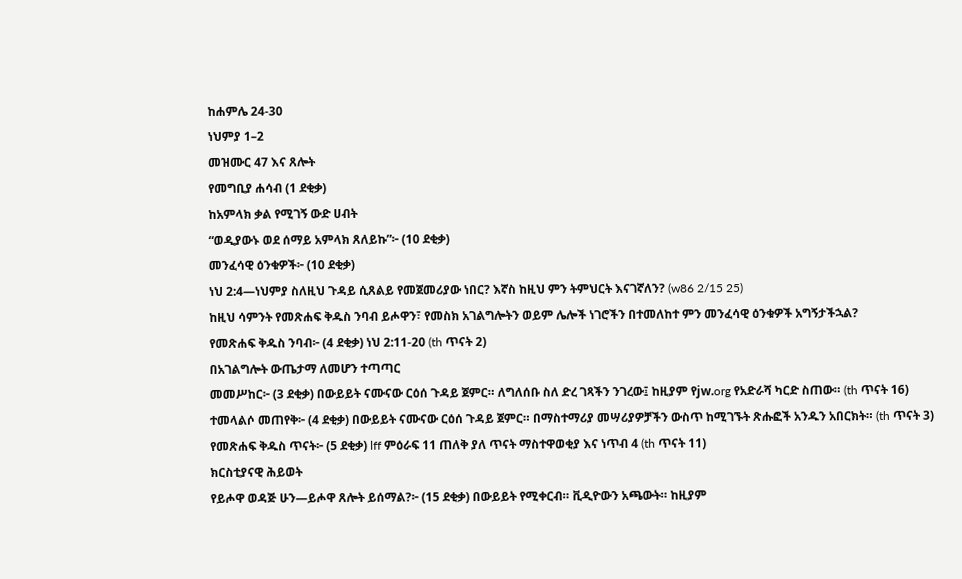ከሐምሌ 24-30
ነህምያ 1–2
መዝሙር 47 እና ጸሎት
የመግቢያ ሐሳብ (1 ደቂቃ)
ከአምላክ ቃል የሚገኝ ውድ ሀብት
“ወዲያውኑ ወደ ሰማይ አምላክ ጸለይኩ”፦ (10 ደቂቃ)
መንፈሳዊ ዕንቁዎች፦ (10 ደቂቃ)
ነህ 2:4—ነህምያ ስለዚህ ጉዳይ ሲጸልይ የመጀመሪያው ነበር? እኛስ ከዚህ ምን ትምህርት እናገኛለን? (w86 2/15 25)
ከዚህ ሳምንት የመጽሐፍ ቅዱስ ንባብ ይሖዋን፣ የመስክ አገልግሎትን ወይም ሌሎች ነገሮችን በተመለከተ ምን መንፈሳዊ ዕንቁዎች አግኝታችኋል?
የመጽሐፍ ቅዱስ ንባብ፦ (4 ደቂቃ) ነህ 2:11-20 (th ጥናት 2)
በአገልግሎት ውጤታማ ለመሆን ተጣጣር
መመሥከር፦ (3 ደቂቃ) በውይይት ናሙናው ርዕሰ ጉዳይ ጀምር። ለግለሰቡ ስለ ድረ ገጻችን ንገረው፤ ከዚያም የjw.org የአድራሻ ካርድ ስጠው። (th ጥናት 16)
ተመላልሶ መጠየቅ፦ (4 ደቂቃ) በውይይት ናሙናው ርዕሰ ጉዳይ ጀምር። በማስተማሪያ መሣሪያዎቻችን ውስጥ ከሚገኙት ጽሑፎች አንዱን አበርክት። (th ጥናት 3)
የመጽሐፍ ቅዱስ ጥናት፦ (5 ደቂቃ) lff ምዕራፍ 11 ጠለቅ ያለ ጥናት ማስተዋወቂያ እና ነጥብ 4 (th ጥናት 11)
ክርስቲያናዊ ሕይወት
የይሖዋ ወዳጅ ሁን—ይሖዋ ጸሎት ይሰማል?፦ (15 ደቂቃ) በውይይት የሚቀርብ። ቪዲዮውን አጫውት። ከዚያም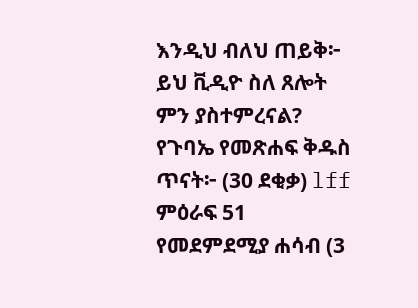እንዲህ ብለህ ጠይቅ፦ ይህ ቪዲዮ ስለ ጸሎት ምን ያስተምረናል?
የጉባኤ የመጽሐፍ ቅዱስ ጥናት፦ (30 ደቂቃ) lff ምዕራፍ 51
የመደምደሚያ ሐሳብ (3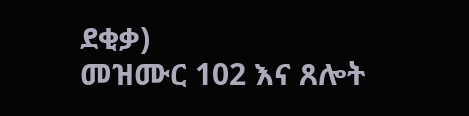ደቂቃ)
መዝሙር 102 እና ጸሎት